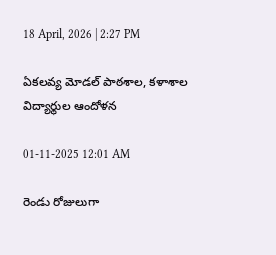18 April, 2026 | 2:27 PM

ఏకలవ్య మోడల్ పాఠశాల, కళాశాల విద్యార్థుల ఆందోళన

01-11-2025 12:01 AM

రెండు రోజులుగా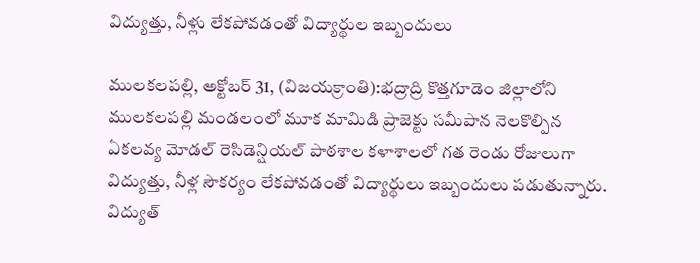విద్యుత్తు, నీళ్లు లేకపోవడంతో విద్యార్థుల ఇబ్బందులు

ములకలపల్లి, అక్టోబర్ 31, (విజయక్రాంతి):భద్రాద్రి కొత్తగూడెం జిల్లాలోని ములకలపల్లి మండలంలో మూక మామిడి ప్రాజెక్టు సమీపాన నెలకొల్పిన ఏకలవ్య మోడల్ రెసిడెన్షియల్ పాఠశాల కళాశాలలో గత రెండు రోజులుగా విద్యుత్తు, నీళ్ల సౌకర్యం లేకపోవడంతో విద్యార్థులు ఇబ్బందులు పడుతున్నారు. విద్యుత్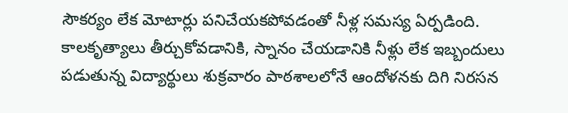సౌకర్యం లేక మోటార్లు పనిచేయకపోవడంతో నీళ్ల సమస్య ఏర్పడింది. కాలకృత్యాలు తీర్చుకోవడానికి, స్నానం చేయడానికి నీళ్లు లేక ఇబ్బందులు పడుతున్న విద్యార్థులు శుక్రవారం పాఠశాలలోనే ఆందోళనకు దిగి నిరసన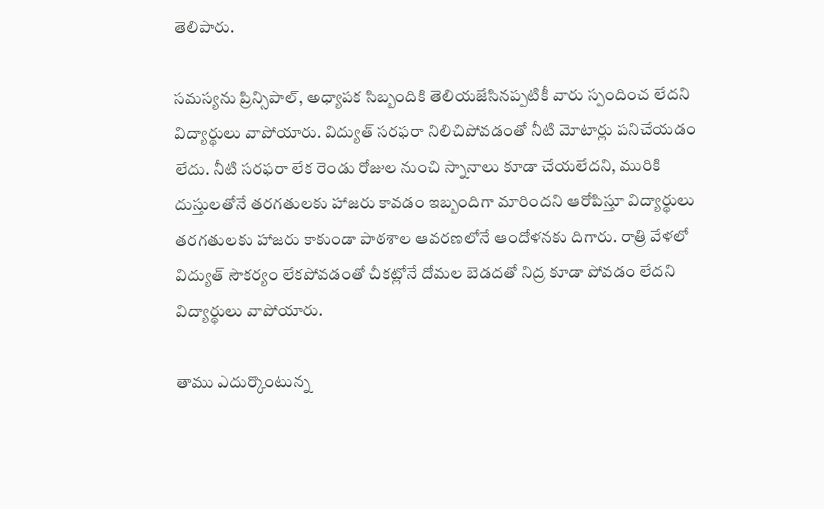తెలిపారు.

సమస్యను ప్రిన్సిపాల్, అధ్యాపక సిబ్బందికి తెలియజేసినప్పటికీ వారు స్పందించ లేదని విద్యార్థులు వాపోయారు. విద్యుత్ సరఫరా నిలిచిపోవడంతో నీటి మోటార్లు పనిచేయడం లేదు. నీటి సరఫరా లేక రెండు రోజుల నుంచి స్నానాలు కూడా చేయలేదని, మురికి దుస్తులతోనే తరగతులకు హాజరు కావడం ఇబ్బందిగా మారిందని ఆరోపిస్తూ విద్యార్థులు తరగతులకు హాజరు కాకుండా పాఠశాల ఆవరణలోనే ఆందోళనకు దిగారు. రాత్రి వేళలో విద్యుత్ సౌకర్యం లేకపోవడంతో చీకట్లోనే దోమల బెడదతో నిద్ర కూడా పోవడం లేదని విద్యార్థులు వాపోయారు.

తాము ఎదుర్కొంటున్న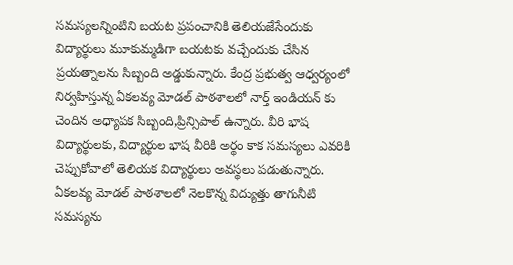సమస్యలన్నింటిని బయట ప్రపంచానికి తెలియజేసేందుకు విద్యార్థులు మూకుమ్మడిగా బయటకు వచ్చేందుకు చేసిన ప్రయత్నాలను సిబ్బంది అడ్డుకున్నారు. కేంద్ర ప్రభుత్వ ఆధ్వర్యంలో నిర్వహిస్తున్న ఏకలవ్య మోడల్ పాఠశాలలో నార్త్ ఇండియన్ కు చెందిన అధ్యాపక సిబ్బంది,ప్రిన్సిపాల్ ఉన్నారు. వీరి భాష విద్యార్థులకు, విద్యార్థుల భాష వీరికి అర్థం కాక సమస్యలు ఎవరికి చెప్పుకోవాలో తెలియక విద్యార్థులు అవస్థలు పడుతున్నారు. ఏకలవ్య మోడల్ పాఠశాలలో నెలకొన్న విద్యుత్తు తాగునీటి సమస్యను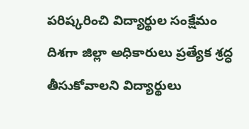పరిష్కరించి విద్యార్థుల సంక్షేమం దిశగా జిల్లా అధికారులు ప్రత్యేక శ్రద్ధ తీసుకోవాలని విద్యార్థులు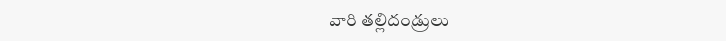వారి తల్లిదండ్రులు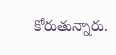కోరుతున్నారు.